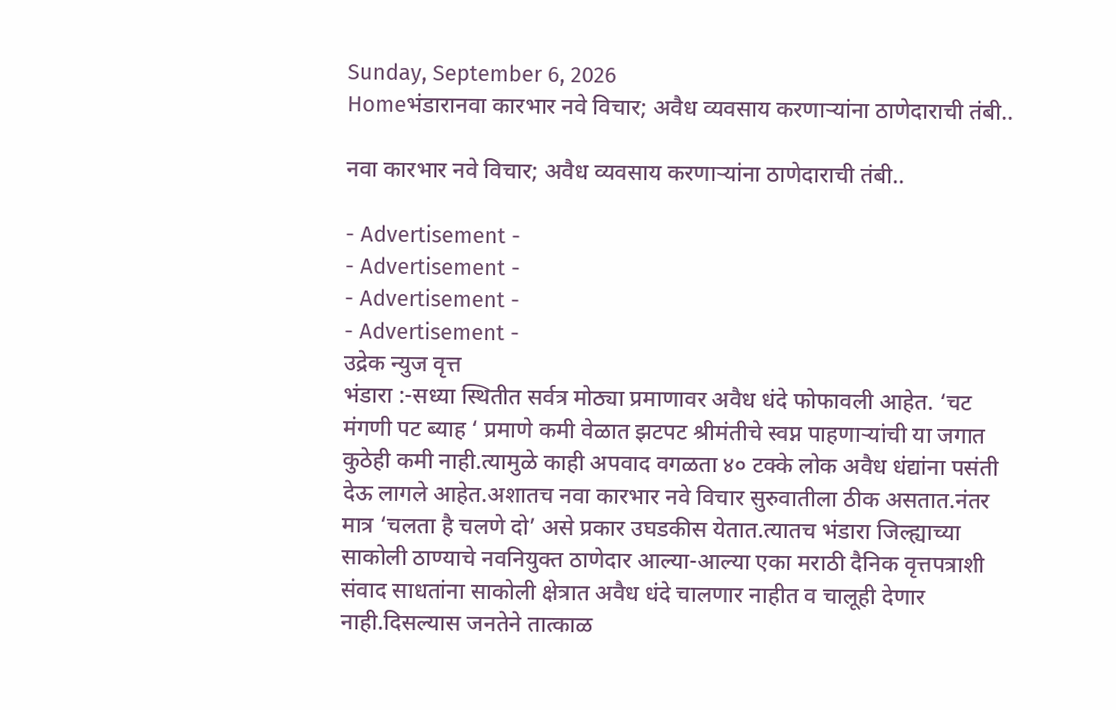Sunday, September 6, 2026
Homeभंडारानवा कारभार नवे विचार; अवैध व्यवसाय करणाऱ्यांना ठाणेदाराची तंबी..

नवा कारभार नवे विचार; अवैध व्यवसाय करणाऱ्यांना ठाणेदाराची तंबी..

- Advertisement -
- Advertisement -
- Advertisement -
- Advertisement -
उद्रेक न्युज वृत्त
भंडारा :-सध्या स्थितीत सर्वत्र मोठ्या प्रमाणावर अवैध धंदे फोफावली आहेत. ‘चट मंगणी पट ब्याह ‘ प्रमाणे कमी वेळात झटपट श्रीमंतीचे स्वप्न पाहणाऱ्यांची या जगात कुठेही कमी नाही.त्यामुळे काही अपवाद वगळता ४० टक्के लोक अवैध धंद्यांना पसंती देऊ लागले आहेत.अशातच नवा कारभार नवे विचार सुरुवातीला ठीक असतात.नंतर मात्र ‘चलता है चलणे दो’ असे प्रकार उघडकीस येतात.त्यातच भंडारा जिल्ह्याच्या साकोली ठाण्याचे नवनियुक्त ठाणेदार आल्या-आल्या एका मराठी दैनिक वृत्तपत्राशी संवाद साधतांना साकोली क्षेत्रात अवैध धंदे चालणार नाहीत व चालूही देणार नाही.दिसल्यास जनतेने तात्काळ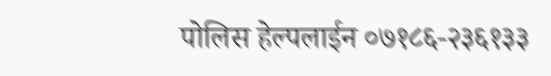पोलिस हेल्पलाईन ०७१८६-२३६१३३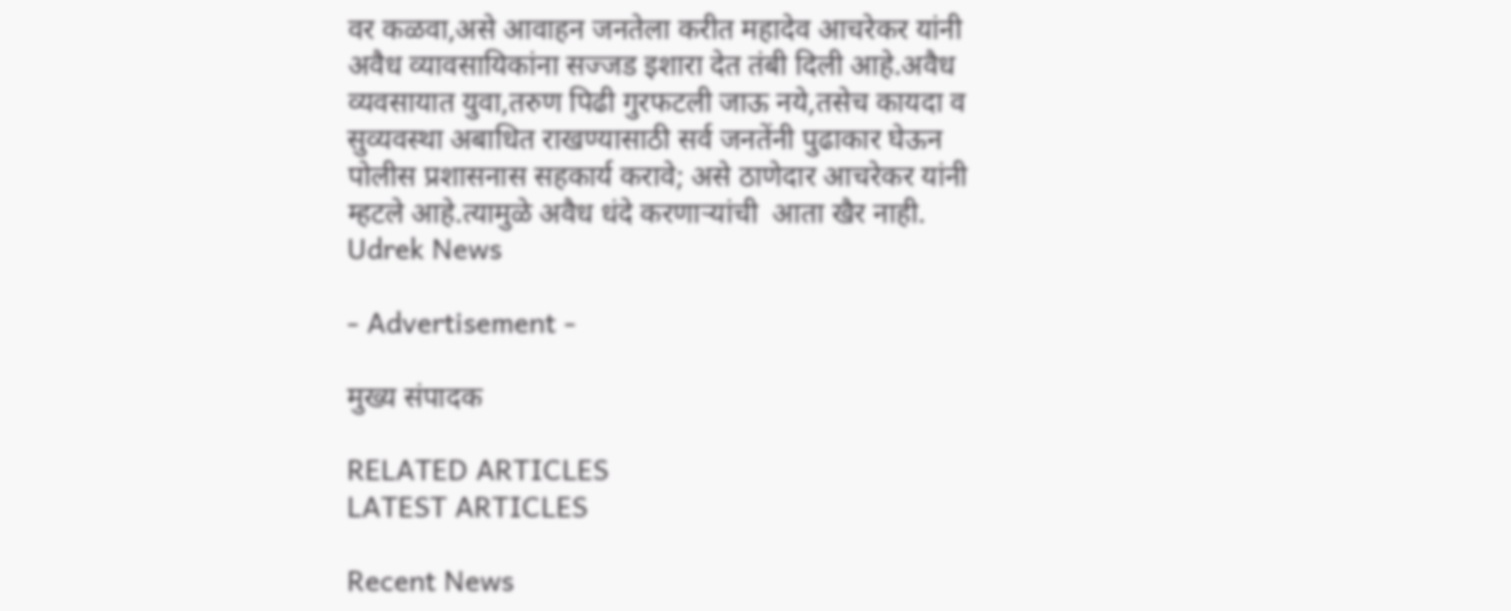वर कळवा,असे आवाहन जनतेला करीत महादेव आचरेकर यांनी अवैध व्यावसायिकांना सज्जड इशारा देत तंबी दिली आहे.अवैध व्यवसायात युवा,तरुण पिढी गुरफटली जाऊ नये,तसेच कायदा व सुव्यवस्था अबाधित राखण्यासाठी सर्व जनतेंनी पुढाकार घेऊन पोलीस प्रशासनास सहकार्य करावे; असे ठाणेदार आचरेकर यांनी म्हटले आहे.त्यामुळे अवैध धंदे करणाऱ्यांची  आता खैर नाही.
Udrek News

- Advertisement -

मुख्य संपादक

RELATED ARTICLES
LATEST ARTICLES

Recent News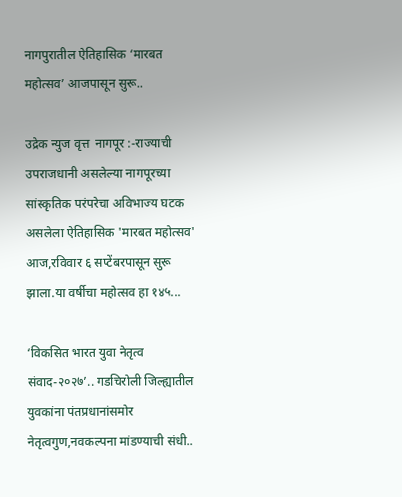नागपुरातील ऐतिहासिक ‘मारबत महोत्सव’ आजपासून सुरू..

उद्रेक न्युज वृत्त  नागपूर :-राज्याची उपराजधानी असलेल्या नागपूरच्या सांस्कृतिक परंपरेचा अविभाज्य घटक असलेला ऐतिहासिक 'मारबत महोत्सव' आज,रविवार ६ सप्टेंबरपासून सुरू झाला.या वर्षीचा महोत्सव हा १४५...

‘विकसित भारत युवा नेतृत्व संवाद-२०२७’.. गडचिरोली जिल्ह्यातील युवकांना पंतप्रधानांसमोर नेतृत्वगुण,नवकल्पना मांडण्याची संधी..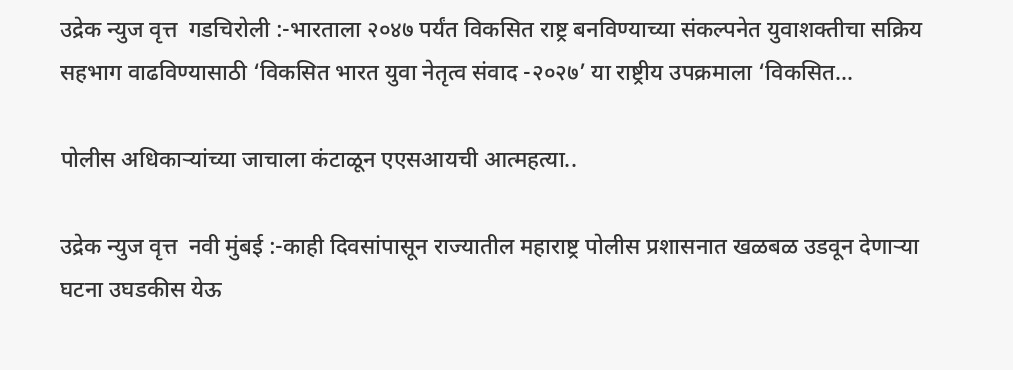उद्रेक न्युज वृत्त  गडचिरोली :-भारताला २०४७ पर्यंत विकसित राष्ट्र बनविण्याच्या संकल्पनेत युवाशक्तीचा सक्रिय सहभाग वाढविण्यासाठी ‘विकसित भारत युवा नेतृत्व संवाद -२०२७’ या राष्ट्रीय उपक्रमाला ‘विकसित...

पोलीस अधिकाऱ्यांच्या जाचाला कंटाळून एएसआयची आत्महत्या..

उद्रेक न्युज वृत्त  नवी मुंबई :-काही दिवसांपासून राज्यातील महाराष्ट्र पोलीस प्रशासनात खळबळ उडवून देणाऱ्या घटना उघडकीस येऊ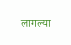लागल्या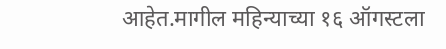आहेत.मागील महिन्याच्या १६ ऑगस्टला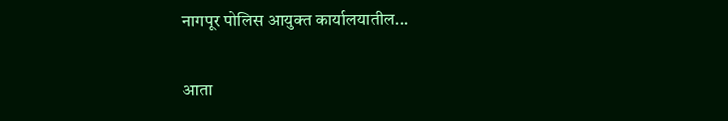नागपूर पोलिस आयुक्त कार्यालयातील...

आता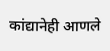कांद्यानेही आणले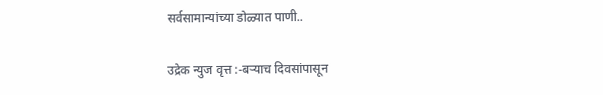सर्वसामान्यांच्या डोळ्यात पाणी..

उद्रेक न्युज वृत्त :-बऱ्याच दिवसांपासून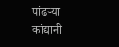पांढऱ्या कांद्यानी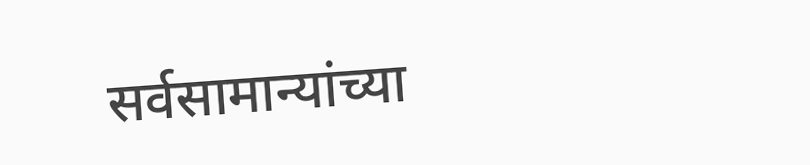सर्वसामान्यांच्या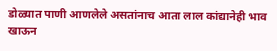डोळ्यात पाणी आणलेले असतांनाच आता लाल कांद्यानेही भाव खाऊन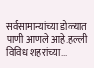सर्वसामान्यांच्या डोळ्यात पाणी आणले आहे.हल्ली विविध शहरांच्या...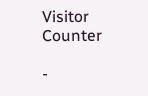Visitor Counter

-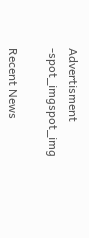Advertisment -spot_imgspot_img

Recent News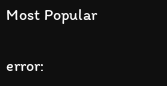Most Popular

error: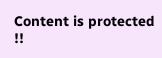Content is protected !!